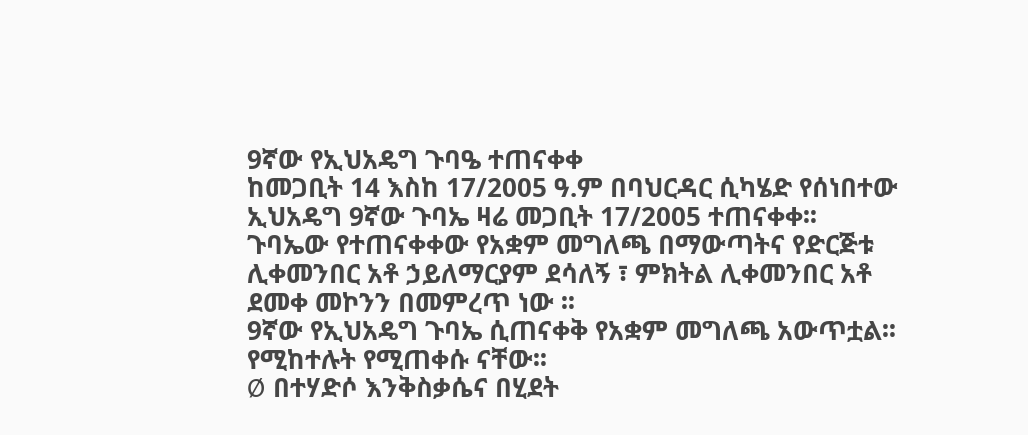9ኛው የኢህአዴግ ጉባዔ ተጠናቀቀ
ከመጋቢት 14 እስከ 17/2005 ዓ.ም በባህርዳር ሲካሄድ የሰነበተው ኢህአዴግ 9ኛው ጉባኤ ዛሬ መጋቢት 17/2005 ተጠናቀቀ፡፡
ጉባኤው የተጠናቀቀው የአቋም መግለጫ በማውጣትና የድርጅቱ ሊቀመንበር አቶ ኃይለማርያም ደሳለኝ ፣ ምክትል ሊቀመንበር አቶ ደመቀ መኮንን በመምረጥ ነው ፡፡
9ኛው የኢህአዴግ ጉባኤ ሲጠናቀቅ የአቋም መግለጫ አውጥቷል፡፡ የሚከተሉት የሚጠቀሱ ናቸው፡፡
Ø በተሃድሶ እንቅስቃሴና በሂደት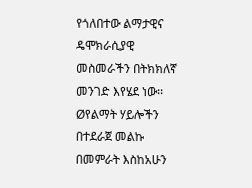የጎለበተው ልማታዊና ዴሞክራሲያዊ መስመራችን በትክክለኛ መንገድ እየሄደ ነው፡፡
Øየልማት ሃይሎችን በተደራጀ መልኩ በመምራት እስከአሁን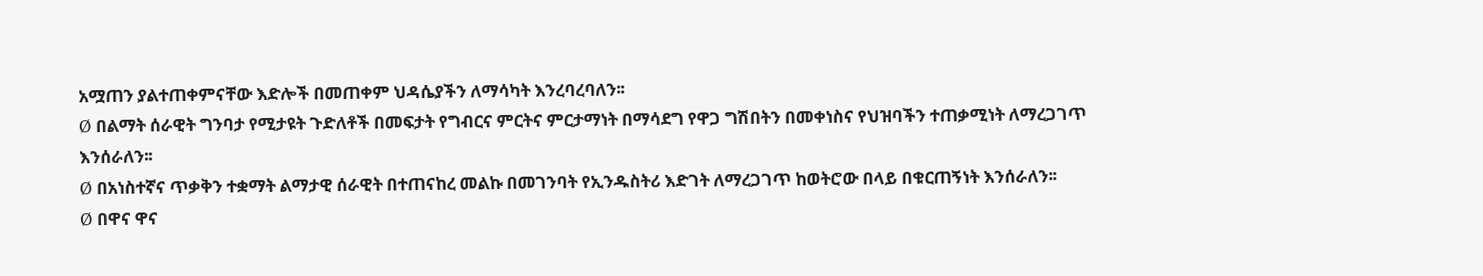አሟጠን ያልተጠቀምናቸው እድሎች በመጠቀም ህዳሴያችን ለማሳካት እንረባረባለን፡፡
Ø በልማት ሰራዊት ግንባታ የሚታዩት ጉድለቶች በመፍታት የግብርና ምርትና ምርታማነት በማሳደግ የዋጋ ግሽበትን በመቀነስና የህዝባችን ተጠቃሚነት ለማረጋገጥ እንሰራለን፡፡
Ø በአነስተኛና ጥቃቅን ተቋማት ልማታዊ ሰራዊት በተጠናከረ መልኩ በመገንባት የኢንዱስትሪ እድገት ለማረጋገጥ ከወትሮው በላይ በቁርጠኝነት እንሰራለን፡፡
Ø በዋና ዋና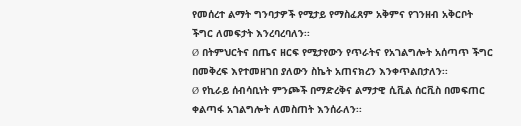የመሰረተ ልማት ግንባታዎች የሚታይ የማስፈጸም አቅምና የገንዘብ አቅርቦት ችግር ለመፍታት እንረባረባለን፡፡
Ø በትምህርትና በጤና ዘርፍ የሚታየውን የጥራትና የአገልግሎት አሰጣጥ ችግር በመቅረፍ እየተመዘገበ ያለውን ስኬት አጠናክረን እንቀጥልበታለን፡፡
Ø የኪራይ ሰብሳቢነት ምንጮች በማድረቅና ልማታዊ ሲቪል ሰርቪስ በመፍጠር ቀልጣፋ አገልግሎት ለመስጠት እንሰራለን፡፡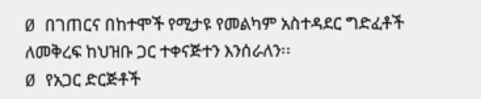Ø በገጠርና በከተሞች የሚታዩ የመልካም አስተዳደር ግድፈቶች ለመቅረፍ ከህዝቡ ጋር ተቀናጅተን እንሰራለን፡፡
Ø የአጋር ድርጅቶች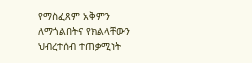የማስፈጸም አቅምን ለማጎልበትና የክልላቸውን ህብረተሰብ ተጠቃሚነት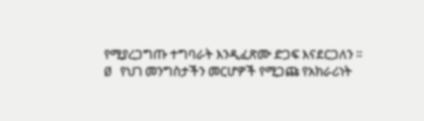የሚያረጋግጡ ተግባራት እንዲፈጽሙ ድጋፍ እናደርጋለን ፡፡
Ø የህገ መንግስታችን መርሆዎች የሚጋጩ የአክራሪነት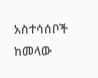አስተሳሰቦች ከመላው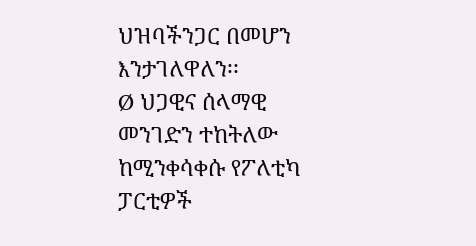ህዝባችንጋር በመሆን እንታገለዋለን፡፡
Ø ህጋዊና ሰላማዊ መንገድን ተከትለው ከሚንቀሳቀሱ የፖለቲካ ፓርቲዎች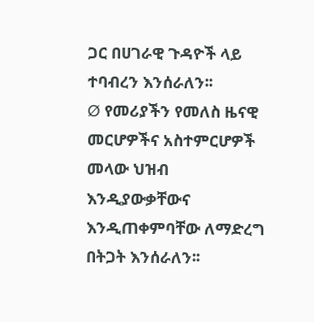ጋር በሀገራዊ ጉዳዮች ላይ ተባብረን እንሰራለን፡፡
Ø የመሪያችን የመለስ ዜናዊ መርሆዎችና አስተምርሆዎች መላው ህዝብ እንዲያውቃቸውና እንዲጠቀምባቸው ለማድረግ በትጋት እንሰራለን፡፡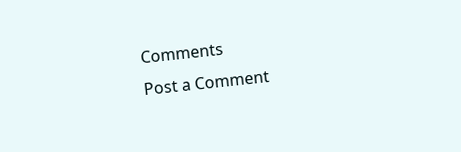Comments
Post a Comment